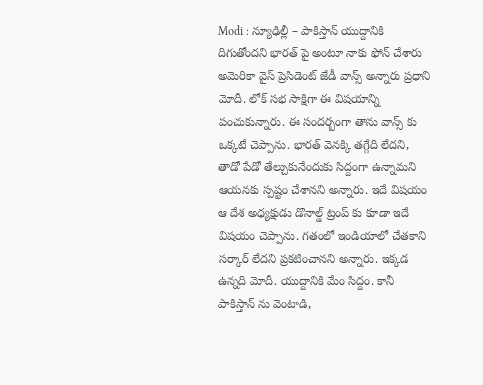Modi : న్యూఢిల్లీ – పాకిస్తాన్ యుద్దానికి దిగుతోందని భారత్ పై అంటూ నాకు ఫోన్ చేశారు అమెరికా వైస్ ప్రెసిడెంట్ జేడీ వాన్స్ అన్నారు ప్రధాని మోదీ. లోక్ సభ సాక్షిగా ఈ విషయాన్ని పంచుకున్నారు. ఈ సందర్బంగా తాను వాన్స్ కు ఒక్కటే చెప్పాను. భారత్ వెనక్కి తగ్గేది లేదని, తాడో పేడో తేల్చుకునేందుకు సిద్దంగా ఉన్నామని ఆయనకు స్పష్టం చేశానని అన్నారు. ఇదే విషయం ఆ దేశ అధ్యక్షుడు డొనాల్డ్ ట్రంప్ కు కూడా ఇదే విషయం చెప్పాను. గతంలో ఇండియాలో చేతకాని సర్కార్ లేదని ప్రకటించానని అన్నారు. ఇక్కడ ఉన్నది మోదీ. యుద్దానికి మేం సిద్దం. కానీ పాకిస్తాన్ ను వెంటాడి,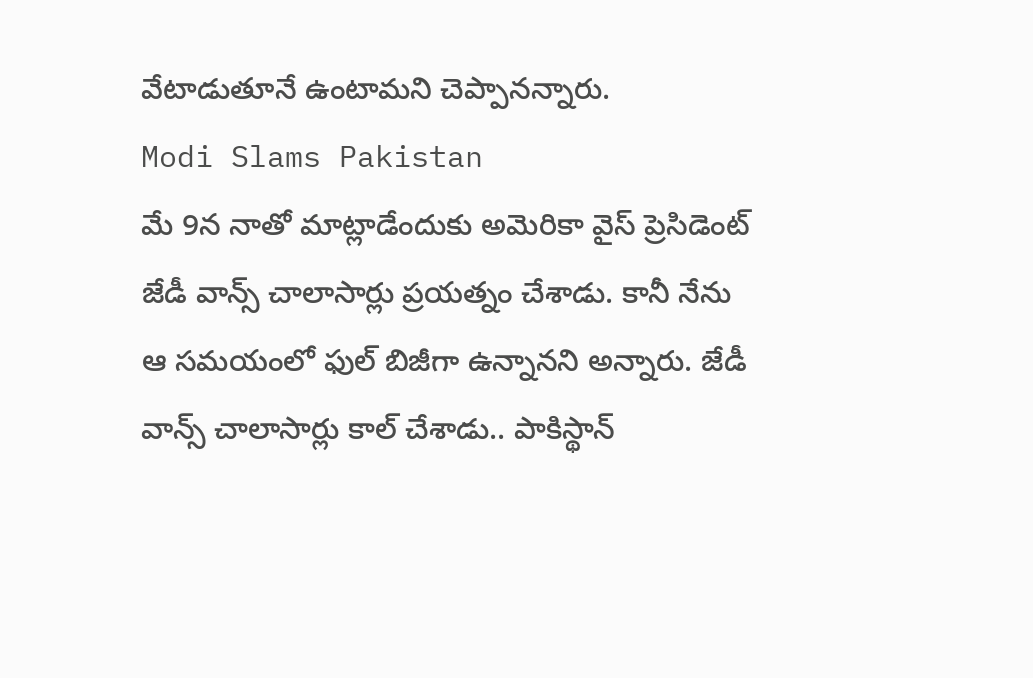వేటాడుతూనే ఉంటామని చెప్పానన్నారు.
Modi Slams Pakistan
మే 9న నాతో మాట్లాడేందుకు అమెరికా వైస్ ప్రెసిడెంట్ జేడీ వాన్స్ చాలాసార్లు ప్రయత్నం చేశాడు. కానీ నేను ఆ సమయంలో ఫుల్ బిజీగా ఉన్నానని అన్నారు. జేడీ వాన్స్ చాలాసార్లు కాల్ చేశాడు.. పాకిస్థాన్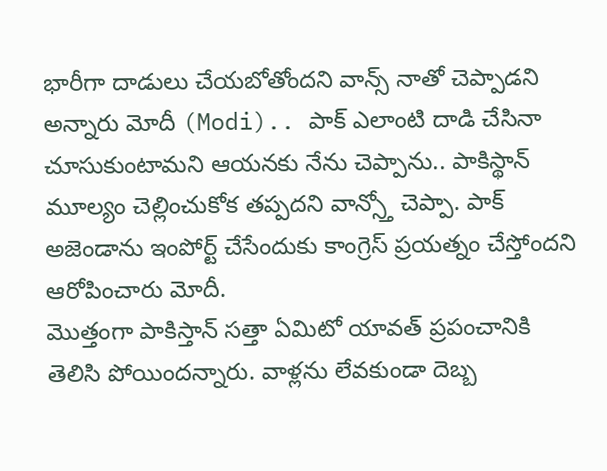భారీగా దాడులు చేయబోతోందని వాన్స్ నాతో చెప్పాడని అన్నారు మోదీ (Modi).. పాక్ ఎలాంటి దాడి చేసినా చూసుకుంటామని ఆయనకు నేను చెప్పాను.. పాకిస్థాన్ మూల్యం చెల్లించుకోక తప్పదని వాన్స్తో చెప్పా. పాక్ అజెండాను ఇంపోర్ట్ చేసేందుకు కాంగ్రెస్ ప్రయత్నం చేస్తోందని ఆరోపించారు మోదీ.
మొత్తంగా పాకిస్తాన్ సత్తా ఏమిటో యావత్ ప్రపంచానికి తెలిసి పోయిందన్నారు. వాళ్లను లేవకుండా దెబ్బ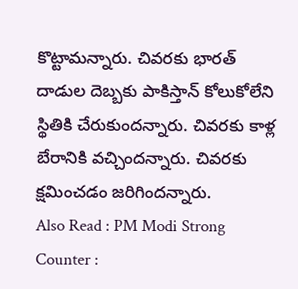కొట్టామన్నారు. చివరకు భారత్ దాడుల దెబ్బకు పాకిస్తాన్ కోలుకోలేని స్థితికి చేరుకుందన్నారు. చివరకు కాళ్ల బేరానికి వచ్చిందన్నారు. చివరకు క్షమించడం జరిగిందన్నారు.
Also Read : PM Modi Strong Counter :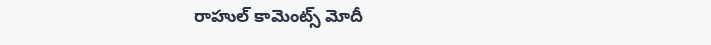రాహుల్ కామెంట్స్ మోదీ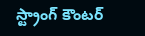స్ట్రాంగ్ కౌంటర్